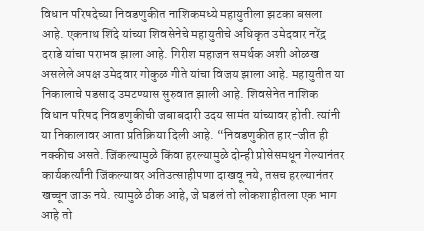विधान परिषदेच्या निवडणुकीत नाशिकमध्ये महायुतीला झटका बसला आहे. एकनाथ शिंदे यांच्या शिवसेनेचे महायुतीचे अधिकृत उमेदवार नरेंद्र दराडे यांचा पराभव झाला आहे. गिरीश महाजन समर्थक अशी ओळख असलेले अपक्ष उमेदवार गोकुळ गीते यांचा विजय झाला आहे. महायुतीत या निकालाचे पडसाद उमटण्यास सुरुवात झाली आहे. शिवसेनेत नाशिक विधान परिषद निवडणुकीची जबाबदारी उदय सामंत यांच्यावर होती. त्यांनी या निकालावर आता प्रतिक्रिया दिली आहे. “निवडणुकीत हार-जीत ही नक्कीच असते. जिंकल्यामुळे किंवा हरल्यामुळे दोन्ही प्रोसेसमधून गेल्यानंतर कार्यकर्त्यांनी जिंकल्यावर अतिउत्साहीपणा दाखवू नये, तसच हरल्यानंतर खच्चून जाऊ नये. त्यामुळे ठीक आहे, जे घडलं तो लोकशाहीतला एक भाग आहे तो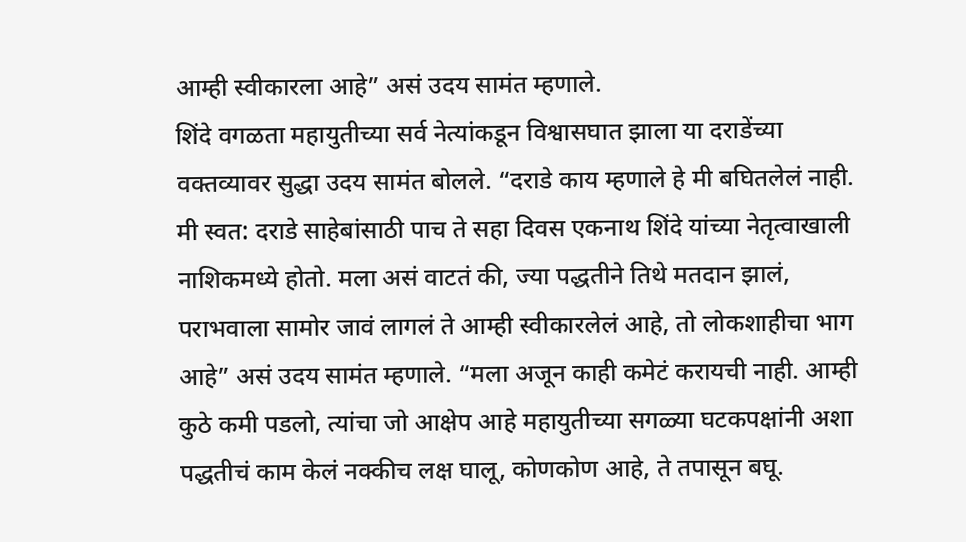आम्ही स्वीकारला आहे” असं उदय सामंत म्हणाले.
शिंदे वगळता महायुतीच्या सर्व नेत्यांकडून विश्वासघात झाला या दराडेंच्या वक्तव्यावर सुद्धा उदय सामंत बोलले. “दराडे काय म्हणाले हे मी बघितलेलं नाही. मी स्वत: दराडे साहेबांसाठी पाच ते सहा दिवस एकनाथ शिंदे यांच्या नेतृत्वाखाली नाशिकमध्ये होतो. मला असं वाटतं की, ज्या पद्धतीने तिथे मतदान झालं, पराभवाला सामोर जावं लागलं ते आम्ही स्वीकारलेलं आहे, तो लोकशाहीचा भाग आहे” असं उदय सामंत म्हणाले. “मला अजून काही कमेटं करायची नाही. आम्ही कुठे कमी पडलो, त्यांचा जो आक्षेप आहे महायुतीच्या सगळ्या घटकपक्षांनी अशा पद्धतीचं काम केलं नक्कीच लक्ष घालू, कोणकोण आहे, ते तपासून बघू.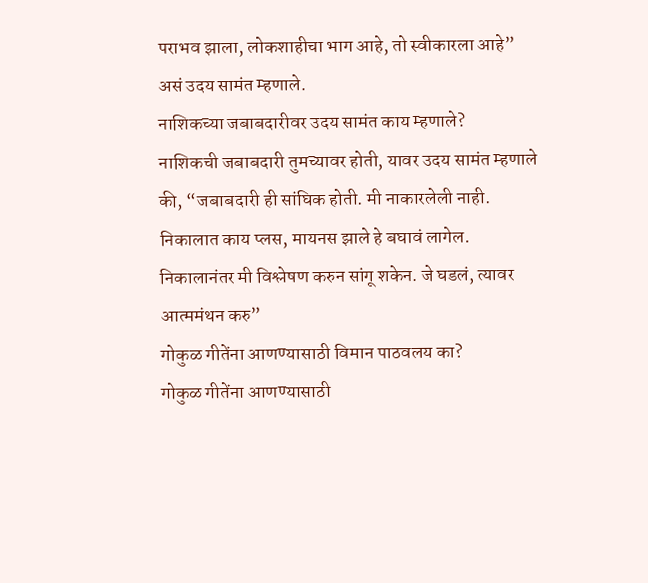पराभव झाला, लोकशाहीचा भाग आहे, तो स्वीकारला आहे” असं उदय सामंत म्हणाले.
नाशिकच्या जबाबदारीवर उदय सामंत काय म्हणाले?
नाशिकची जबाबदारी तुमच्यावर होती, यावर उदय सामंत म्हणाले की, “जबाबदारी ही सांघिक होती. मी नाकारलेली नाही. निकालात काय प्लस, मायनस झाले हे बघावं लागेल. निकालानंतर मी विश्लेषण करुन सांगू शकेन. जे घडलं, त्यावर आत्ममंथन करु”
गोकुळ गीतेंना आणण्यासाठी विमान पाठवलय का?
गोकुळ गीतेंना आणण्यासाठी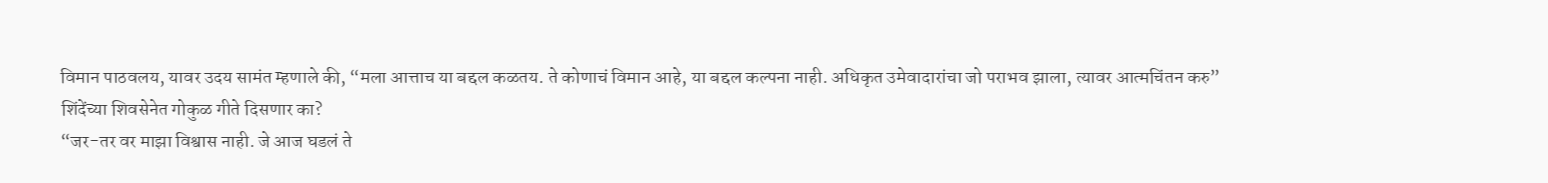विमान पाठवलय, यावर उदय सामंत म्हणाले की, “मला आत्ताच या बद्दल कळतय. ते कोणाचं विमान आहे, या बद्दल कल्पना नाही. अधिकृत उमेवादारांचा जो पराभव झाला, त्यावर आत्मचिंतन करु”
शिंदेंच्या शिवसेनेत गोकुळ गीते दिसणार का?
“जर-तर वर माझा विश्वास नाही. जे आज घडलं ते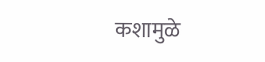कशामुळे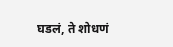घडलं, ते शोधणं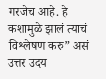गरजेच आहे. हे कशामुळे झालं त्याचं विश्लेषण करु” असं उत्तर उदय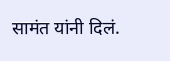सामंत यांनी दिलं.